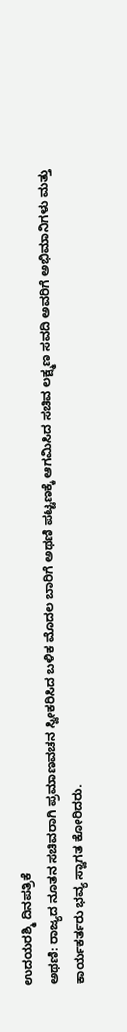ಉದಯರಶ್ಮಿ ದಿನಪತ್ರಿಕೆ
ಅಥಣಿ: ರಾಜ್ಯದ ನೂತನ ಸಚಿವರಾಗಿ ಪ್ರಮಾಣವಚನ ಸ್ವೀಕರಿಸಿದ ಬಳಿಕ ಮೊದಲ ಬಾರಿಗೆ ಅಥಣಿ ಪಟ್ಟಣಕ್ಕೆ ಆಗಮಿಸಿದ ಸಚಿವ ಲಕ್ಷ್ಮಣ ಸವದಿ ಅವರಿಗೆ ಅಭಿಮಾನಿಗಳು ಮತ್ತು ಕಾರ್ಯಕರ್ತರು ಭವ್ಯ ಸ್ವಾಗತ ಕೋರಿದರು.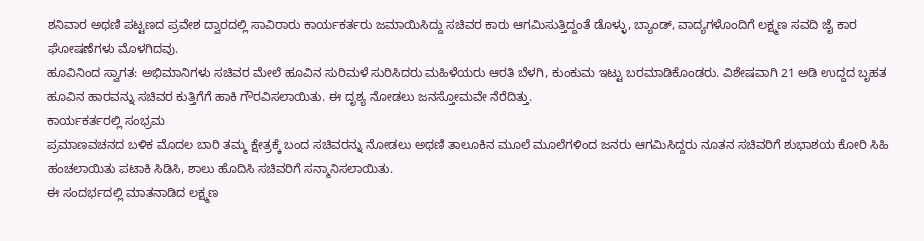ಶನಿವಾರ ಅಥಣಿ ಪಟ್ಟಣದ ಪ್ರವೇಶ ದ್ವಾರದಲ್ಲಿ ಸಾವಿರಾರು ಕಾರ್ಯಕರ್ತರು ಜಮಾಯಿಸಿದ್ದು ಸಚಿವರ ಕಾರು ಆಗಮಿಸುತ್ತಿದ್ದಂತೆ ಡೊಳ್ಳು, ಬ್ಯಾಂಡ್, ವಾದ್ಯಗಳೊಂದಿಗೆ ಲಕ್ಷ್ಮಣ ಸವದಿ ಜೈ ಕಾರ ಘೋಷಣೆಗಳು ಮೊಳಗಿದವು.
ಹೂವಿನಿಂದ ಸ್ವಾಗತ: ಅಭಿಮಾನಿಗಳು ಸಚಿವರ ಮೇಲೆ ಹೂವಿನ ಸುರಿಮಳೆ ಸುರಿಸಿದರು ಮಹಿಳೆಯರು ಆರತಿ ಬೆಳಗಿ, ಕುಂಕುಮ ಇಟ್ಟು ಬರಮಾಡಿಕೊಂಡರು. ವಿಶೇಷವಾಗಿ 21 ಅಡಿ ಉದ್ದದ ಬೃಹತ ಹೂವಿನ ಹಾರವನ್ನು ಸಚಿವರ ಕುತ್ತಿಗೆಗೆ ಹಾಕಿ ಗೌರವಿಸಲಾಯಿತು. ಈ ದೃಶ್ಯ ನೋಡಲು ಜನಸ್ತೋಮವೇ ನೆರೆದಿತ್ತು.
ಕಾರ್ಯಕರ್ತರಲ್ಲಿ ಸಂಭ್ರಮ
ಪ್ರಮಾಣವಚನದ ಬಳಿಕ ಮೊದಲ ಬಾರಿ ತಮ್ಮ ಕ್ಷೇತ್ರಕ್ಕೆ ಬಂದ ಸಚಿವರನ್ನು ನೋಡಲು ಅಥಣಿ ತಾಲೂಕಿನ ಮೂಲೆ ಮೂಲೆಗಳಿಂದ ಜನರು ಆಗಮಿಸಿದ್ದರು ನೂತನ ಸಚಿವರಿಗೆ ಶುಭಾಶಯ ಕೋರಿ ಸಿಹಿ ಹಂಚಲಾಯಿತು ಪಟಾಕಿ ಸಿಡಿಸಿ, ಶಾಲು ಹೊದಿಸಿ ಸಚಿವರಿಗೆ ಸನ್ಮಾನಿಸಲಾಯಿತು.
ಈ ಸಂದರ್ಭದಲ್ಲಿ ಮಾತನಾಡಿದ ಲಕ್ಷ್ಮಣ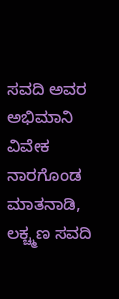ಸವದಿ ಅವರ ಅಭಿಮಾನಿ ವಿವೇಕ ನಾರಗೊಂಡ ಮಾತನಾಡಿ, ಲಕ್ಚ್ಮಣ ಸವದಿ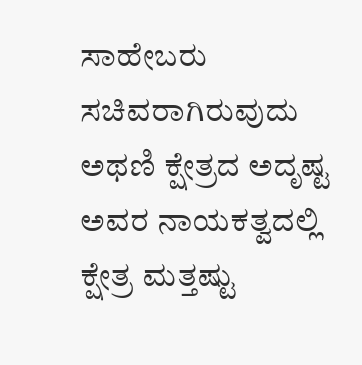ಸಾಹೇಬರು ಸಚಿವರಾಗಿರುವುದು ಅಥಣಿ ಕ್ಷೇತ್ರದ ಅದೃಷ್ಟ ಅವರ ನಾಯಕತ್ವದಲ್ಲಿ ಕ್ಷೇತ್ರ ಮತ್ತಷ್ಟು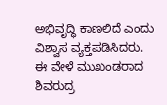ಅಭಿವೃದ್ಧಿ ಕಾಣಲಿದೆ ಎಂದು ವಿಶ್ವಾಸ ವ್ಯಕ್ತಪಡಿಸಿದರು.
ಈ ವೇಳೆ ಮುಖಂಡರಾದ ಶಿವರುದ್ರ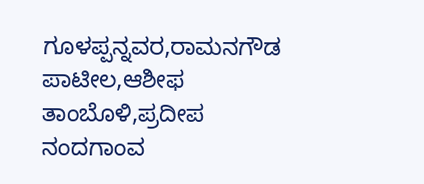ಗೂಳಪ್ಪನ್ನವರ,ರಾಮನಗೌಡ ಪಾಟೀಲ,ಆಶೀಫ ತಾಂಬೊಳಿ,ಪ್ರದೀಪ ನಂದಗಾಂವ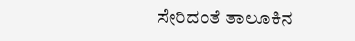ಸೇರಿದಂತೆ ತಾಲೂಕಿನ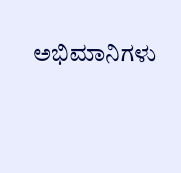ಅಭಿಮಾನಿಗಳು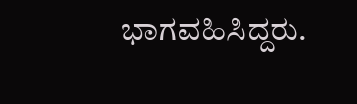ಭಾಗವಹಿಸಿದ್ದರು.